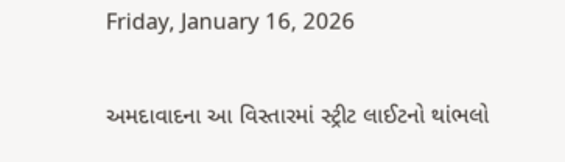Friday, January 16, 2026

અમદાવાદના આ વિસ્તારમાં સ્ટ્રીટ લાઈટનો થાંભલો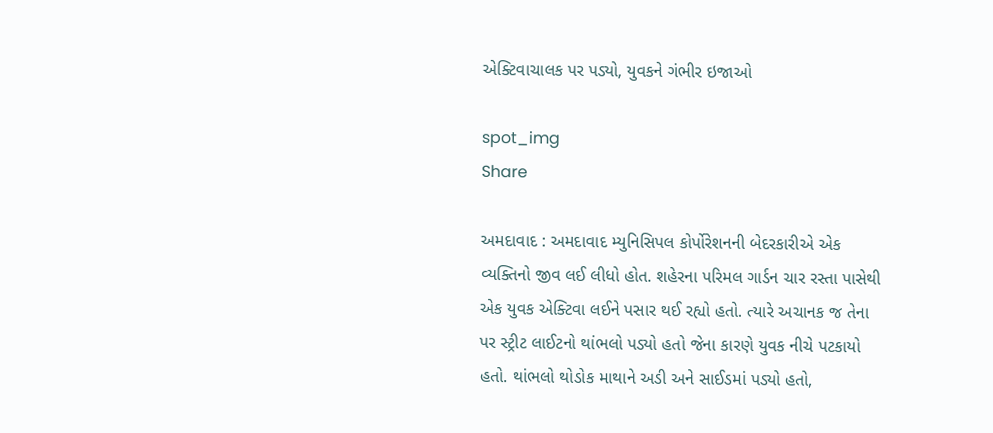એક્ટિવાચાલક પર પડ્યો, યુવકને ગંભીર ઇજાઓ

spot_img
Share

અમદાવાદ : અમદાવાદ મ્યુનિસિપલ કોર્પોરેશનની બેદરકારીએ એક વ્યક્તિનો જીવ લઈ લીધો હોત. શહેરના પરિમલ ગાર્ડન ચાર રસ્તા પાસેથી એક યુવક એક્ટિવા લઈને પસાર થઈ રહ્યો હતો. ત્યારે અચાનક જ તેના પર સ્ટ્રીટ લાઈટનો થાંભલો પડ્યો હતો જેના કારણે યુવક નીચે પટકાયો હતો. થાંભલો થોડોક માથાને અડી અને સાઈડમાં પડ્યો હતો,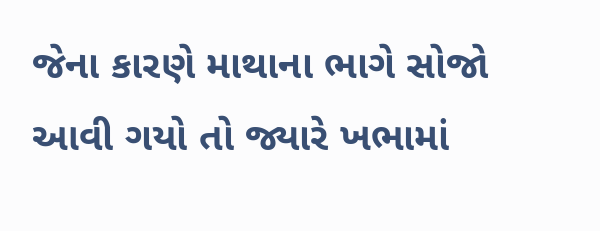જેના કારણે માથાના ભાગે સોજો આવી ગયો તો જ્યારે ખભામાં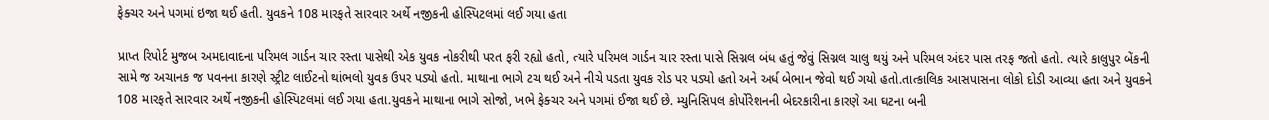ફેક્ચર અને પગમાં ઇજા થઈ હતી. યુવકને 108 મારફતે સારવાર અર્થે નજીકની હોસ્પિટલમાં લઈ ગયા હતા

પ્રાપ્ત રિપોર્ટ મુજબ અમદાવાદના પરિમલ ગાર્ડન ચાર રસ્તા પાસેથી એક યુવક નોકરીથી પરત ફરી રહ્યો હતો, ત્યારે પરિમલ ગાર્ડન ચાર રસ્તા પાસે સિગ્નલ બંધ હતું જેવું સિગ્નલ ચાલુ થયું અને પરિમલ અંદર પાસ તરફ જતો હતો. ત્યારે કાલુપુર બેંકની સામે જ અચાનક જ પવનના કારણે સ્ટ્રીટ લાઈટનો થાંભલો યુવક ઉપર પડ્યો હતો. માથાના ભાગે ટચ થઈ અને નીચે પડતા યુવક રોડ પર પડ્યો હતો અને અર્ધ બેભાન જેવો થઈ ગયો હતો.તાત્કાલિક આસપાસના લોકો દોડી આવ્યા હતા અને યુવકને 108 મારફતે સારવાર અર્થે નજીકની હોસ્પિટલમાં લઈ ગયા હતા.યુવકને માથાના ભાગે સોજો, ખભે ફેક્ચર અને પગમાં ઈજા થઈ છે. મ્યુનિસિપલ કોર્પોરેશનની બેદરકારીના કારણે આ ઘટના બની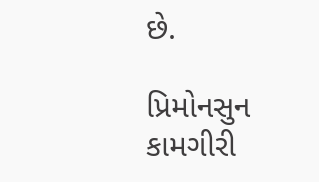છે.

પ્રિમોનસુન કામગીરી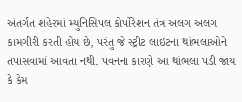અંતર્ગત શહેરમાં મ્યુનિસિપલ કોર્પોરેશન તંત્ર અલગ અલગ કામગીરી કરતી હોય છે, પરંતુ જે સ્ટ્રીટ લાઇટના થાંભલાઓને તપાસવામાં આવતા નથી. પવનના કારણે આ થાંભલા પડી જાય કે કેમ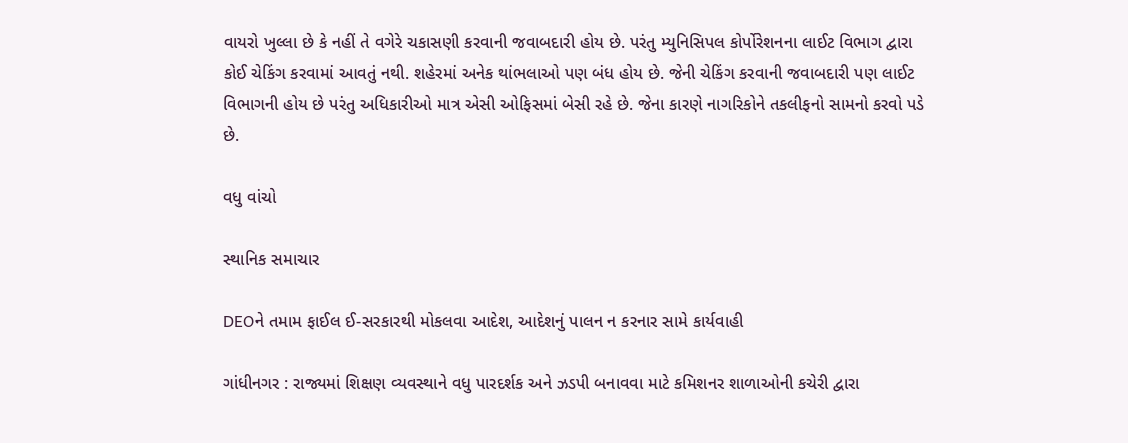વાયરો ખુલ્લા છે કે નહીં તે વગેરે ચકાસણી કરવાની જવાબદારી હોય છે. પરંતુ મ્યુનિસિપલ કોર્પોરેશનના લાઈટ વિભાગ દ્વારા કોઈ ચેકિંગ કરવામાં આવતું નથી. શહેરમાં અનેક થાંભલાઓ પણ બંધ હોય છે. જેની ચેકિંગ કરવાની જવાબદારી પણ લાઈટ વિભાગની હોય છે પરંતુ અધિકારીઓ માત્ર એસી ઓફિસમાં બેસી રહે છે. જેના કારણે નાગરિકોને તકલીફનો સામનો કરવો પડે છે.

વધુ વાંચો

સ્થાનિક સમાચાર

DEOને તમામ ફાઈલ ઈ-સરકારથી મોકલવા આદેશ, આદેશનું પાલન ન કરનાર સામે કાર્યવાહી

ગાંધીનગર : રાજ્યમાં શિક્ષણ વ્યવસ્થાને વધુ પારદર્શક અને ઝડપી બનાવવા માટે કમિશનર શાળાઓની કચેરી દ્વારા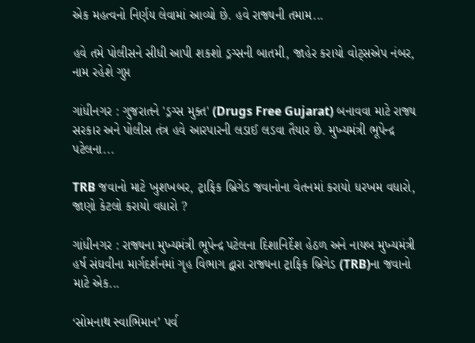એક મહત્વનો નિર્ણય લેવામાં આવ્યો છે. હવે રાજ્યની તમામ...

હવે તમે પોલીસને સીધી આપી શકશો ડ્રગ્સની બાતમી, જાહેર કરાયો વોટ્સએપ નંબર, નામ રહેશે ગુપ્ત

ગાંધીનગર : ગુજરાતને 'ડ્રગ્સ મુક્ત' (Drugs Free Gujarat) બનાવવા માટે રાજ્ય સરકાર અને પોલીસ તંત્ર હવે આરપારની લડાઈ લડવા તૈયાર છે. મુખ્યમંત્રી ભૂપેન્દ્ર પટેલના...

TRB જવાનો માટે ખુશખબર, ટ્રાફિક બ્રિગેડ જવાનોના વેતનમાં કરાયો ધરખમ વધારો, જાણો કેટલો કરાયો વધારો ?

ગાંધીનગર : રાજ્યના મુખ્યમંત્રી ભૂપેન્દ્ર પટેલના દિશાનિર્દેશ હેઠળ અને નાયબ મુખ્યમંત્રી હર્ષ સંઘવીના માર્ગદર્શનમાં ગૃહ વિભાગ દ્વારા રાજ્યના ટ્રાફિક બ્રિગેડ (TRB)ના જવાનો માટે એક...

‘સોમનાથ સ્વાભિમાન’ પર્વ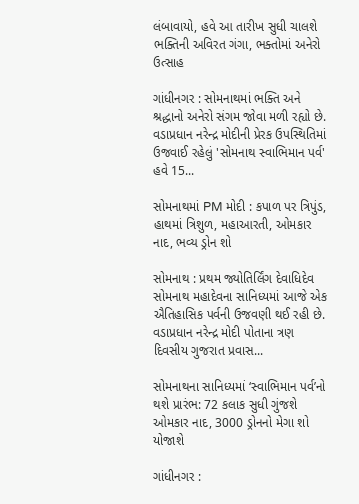લંબાવાયો, હવે આ તારીખ સુધી ચાલશે ભક્તિની અવિરત ગંગા, ભક્તોમાં અનેરો ઉત્સાહ

ગાંધીનગર : સોમનાથમાં ભક્તિ અને શ્રદ્ધાનો અનેરો સંગમ જોવા મળી રહ્યો છે. વડાપ્રધાન નરેન્દ્ર મોદીની પ્રેરક ઉપસ્થિતિમાં ઉજવાઈ રહેલું 'સોમનાથ સ્વાભિમાન પર્વ' હવે 15...

સોમનાથમાં PM મોદી : કપાળ પર ત્રિપુંડ, હાથમાં ત્રિશુળ, મહાઆરતી, ઓમકાર નાદ, ભવ્ય ડ્રોન શો

સોમનાથ : પ્રથમ જ્યોતિર્લિંગ દેવાધિદેવ સોમનાથ મહાદેવના સાનિધ્યમાં આજે એક ઐતિહાસિક પર્વની ઉજવણી થઈ રહી છે. વડાપ્રધાન નરેન્દ્ર મોદી પોતાના ત્રણ દિવસીય ગુજરાત પ્રવાસ...

સોમનાથના સાનિધ્યમાં ‘સ્વાભિમાન પર્વ’નો થશે પ્રારંભ: 72 કલાક સુધી ગુંજશે ઓમકાર નાદ, 3000 ડ્રોનનો મેગા શો યોજાશે

ગાંધીનગર :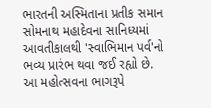ભારતની અસ્મિતાના પ્રતીક સમાન સોમનાથ મહાદેવના સાનિધ્યમાં આવતીકાલથી 'સ્વાભિમાન પર્વ'નો ભવ્ય પ્રારંભ થવા જઈ રહ્યો છે. આ મહોત્સવના ભાગરૂપે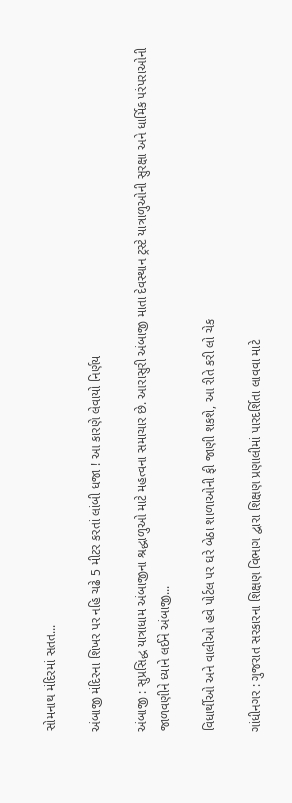સોમનાથ મંદિરમાં સતત...

અંબાજી મંદિરના શિખર પર નહિ ચઢે 5 મીટર કરતાં લાંબી ધજા ! આ કારણે લેવાયો નિર્ણય

અંબાજી : સુપ્રસિદ્ધ યાત્રાધામ અંબાજીના શ્રદ્ધાળુઓ માટે મહત્વના સમાચાર છે. આરાસુરી અંબાજી માતા દેવસ્થાન ટ્રસ્ટે યાત્રાળુઓની સુરક્ષા અને ધાર્મિક પરંપરાઓની જાળવણીને ધ્યાને લઈને અંબાજી...

વિધાર્થીઓ અને વાલીઓ હવે પોર્ટલ પર ઘરે બેઠા શાળાઓની ફી જાણી શકશે, આ રીતે કરી લો ચેક

ગાંધીનગર : ગુજરાત સરકારના શિક્ષણ વિભાગ દ્વારા શિક્ષણ પ્રણાલીમાં પારદર્શિતા લાવવા માટે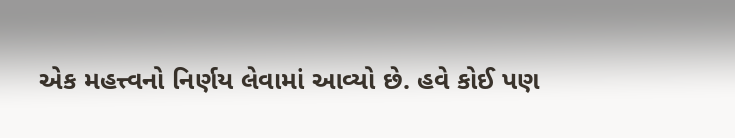એક મહત્ત્વનો નિર્ણય લેવામાં આવ્યો છે. હવે કોઈ પણ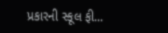પ્રકારની સ્કૂલ ફી...